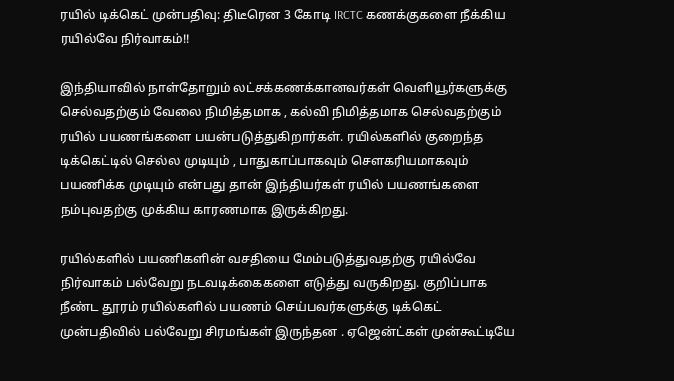ரயில் டிக்கெட் முன்பதிவு: திடீரென 3 கோடி IRCTC கணக்குகளை நீக்கிய ரயில்வே நிர்வாகம்!!

இந்தியாவில் நாள்தோறும் லட்சக்கணக்கானவர்கள் வெளியூர்களுக்கு செல்வதற்கும் வேலை நிமித்தமாக , கல்வி நிமித்தமாக செல்வதற்கும் ரயில் பயணங்களை பயன்படுத்துகிறார்கள். ரயில்களில் குறைந்த டிக்கெட்டில் செல்ல முடியும் , பாதுகாப்பாகவும் சௌகரியமாகவும் பயணிக்க முடியும் என்பது தான் இந்தியர்கள் ரயில் பயணங்களை நம்புவதற்கு முக்கிய காரணமாக இருக்கிறது.

ரயில்களில் பயணிகளின் வசதியை மேம்படுத்துவதற்கு ரயில்வே நிர்வாகம் பல்வேறு நடவடிக்கைகளை எடுத்து வருகிறது. குறிப்பாக நீண்ட தூரம் ரயில்களில் பயணம் செய்பவர்களுக்கு டிக்கெட் முன்பதிவில் பல்வேறு சிரமங்கள் இருந்தன . ஏஜென்ட்கள் முன்கூட்டியே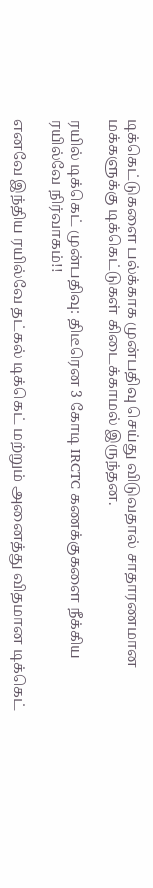டிக்கெட்டுகளை பல்க்காக முன்பதிவு செய்து விடுவதால் சாதாரணமான மக்களுக்கு டிக்கெட்டுகள் கிடைக்காமல் இருந்தன.

ரயில் டிக்கெட் முன்பதிவு: திடீரென 3 கோடி IRCTC கணக்குகளை நீக்கிய ரயில்வே நிர்வாகம்!!

எனவே இந்திய ரயில்வே தட்கல் டிக்கெட் மற்றும் அனைத்து விதமான டிக்கெட்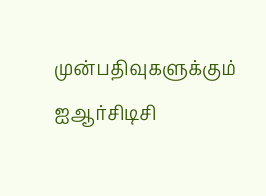முன்பதிவுகளுக்கும் ஐஆர்சிடிசி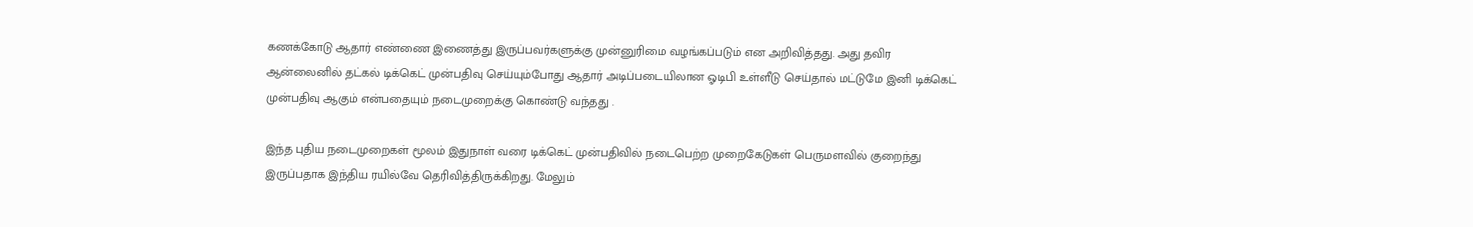கணக்கோடு ஆதார் எண்ணை இணைத்து இருப்பவர்களுக்கு முன்னுரிமை வழங்கப்படும் என அறிவித்தது. அது தவிர ஆன்லைனில் தட்கல் டிக்கெட் முன்பதிவு செய்யும்போது ஆதார் அடிப்படையிலான ஓடிபி உள்ளீடு செய்தால் மட்டுமே இனி டிக்கெட் முன்பதிவு ஆகும் என்பதையும் நடைமுறைக்கு கொண்டு வந்தது .

இந்த புதிய நடைமுறைகள் மூலம் இதுநாள் வரை டிக்கெட் முன்பதிவில் நடைபெற்ற முறைகேடுகள் பெருமளவில் குறைந்து இருப்பதாக இந்திய ரயில்வே தெரிவித்திருக்கிறது. மேலும்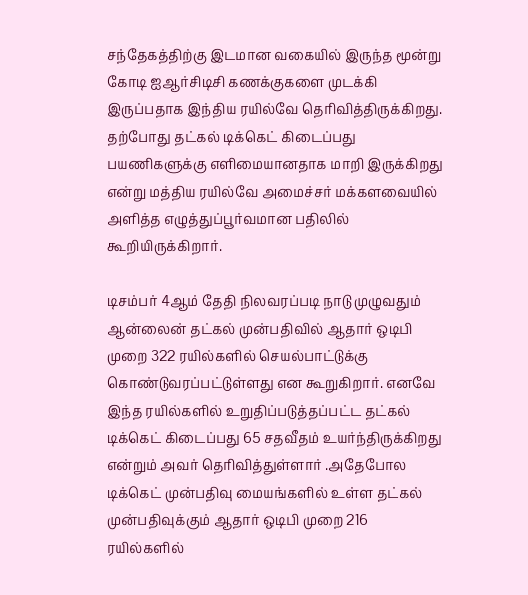சந்தேகத்திற்கு இடமான வகையில் இருந்த மூன்று கோடி ஐஆர்சிடிசி கணக்குகளை முடக்கி இருப்பதாக இந்திய ரயில்வே தெரிவித்திருக்கிறது. தற்போது தட்கல் டிக்கெட் கிடைப்பது பயணிகளுக்கு எளிமையானதாக மாறி இருக்கிறது என்று மத்திய ரயில்வே அமைச்சர் மக்களவையில் அளித்த எழுத்துப்பூர்வமான பதிலில் கூறியிருக்கிறார்.

டிசம்பர் 4ஆம் தேதி நிலவரப்படி நாடு முழுவதும் ஆன்லைன் தட்கல் முன்பதிவில் ஆதார் ஒடிபி முறை 322 ரயில்களில் செயல்பாட்டுக்கு கொண்டுவரப்பட்டுள்ளது என கூறுகிறார். எனவே இந்த ரயில்களில் உறுதிப்படுத்தப்பட்ட தட்கல் டிக்கெட் கிடைப்பது 65 சதவீதம் உயர்ந்திருக்கிறது என்றும் அவர் தெரிவித்துள்ளார் .அதேபோல டிக்கெட் முன்பதிவு மையங்களில் உள்ள தட்கல் முன்பதிவுக்கும் ஆதார் ஒடிபி முறை 216 ரயில்களில்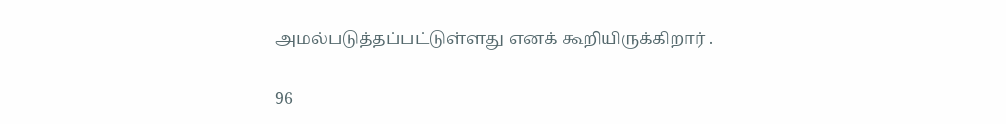அமல்படுத்தப்பட்டுள்ளது எனக் கூறியிருக்கிறார் .

96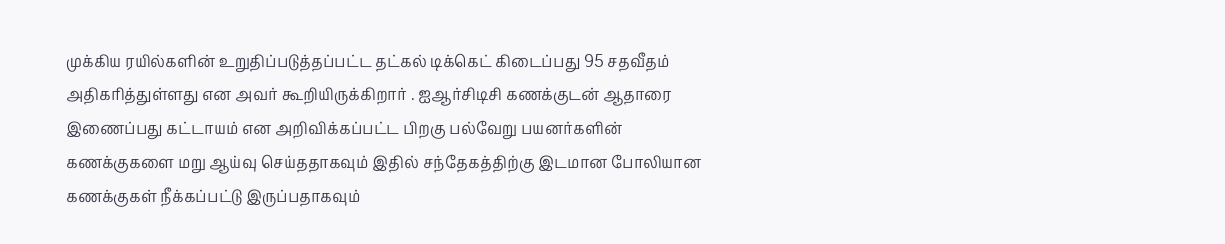முக்கிய ரயில்களின் உறுதிப்படுத்தப்பட்ட தட்கல் டிக்கெட் கிடைப்பது 95 சதவீதம் அதிகரித்துள்ளது என அவர் கூறியிருக்கிறார் . ஐஆர்சிடிசி கணக்குடன் ஆதாரை இணைப்பது கட்டாயம் என அறிவிக்கப்பட்ட பிறகு பல்வேறு பயனர்களின் கணக்குகளை மறு ஆய்வு செய்ததாகவும் இதில் சந்தேகத்திற்கு இடமான போலியான கணக்குகள் நீக்கப்பட்டு இருப்பதாகவும்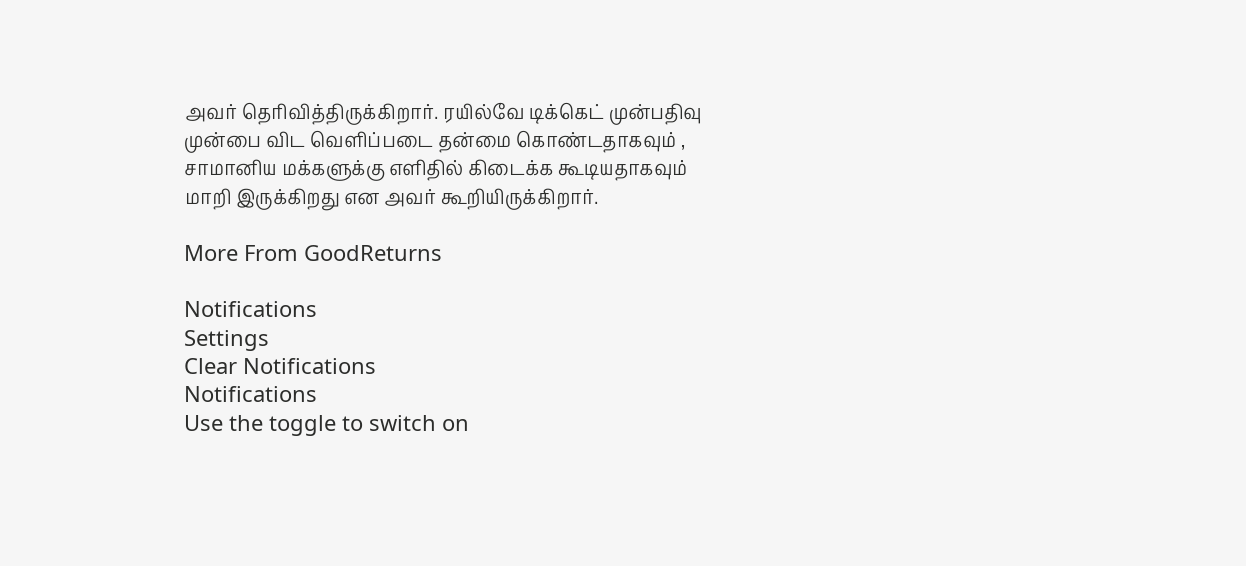அவர் தெரிவித்திருக்கிறார். ரயில்வே டிக்கெட் முன்பதிவு முன்பை விட வெளிப்படை தன்மை கொண்டதாகவும் , சாமானிய மக்களுக்கு எளிதில் கிடைக்க கூடியதாகவும் மாறி இருக்கிறது என அவர் கூறியிருக்கிறார்.

More From GoodReturns

Notifications
Settings
Clear Notifications
Notifications
Use the toggle to switch on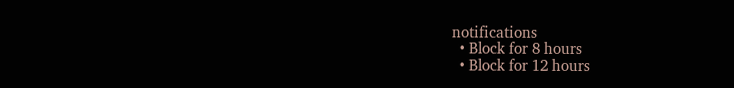notifications
  • Block for 8 hours
  • Block for 12 hours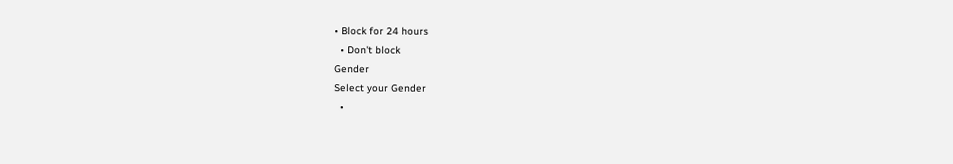• Block for 24 hours
  • Don't block
Gender
Select your Gender
  •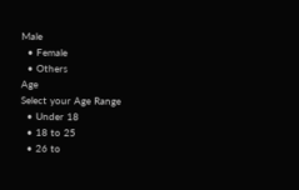Male
  • Female
  • Others
Age
Select your Age Range
  • Under 18
  • 18 to 25
  • 26 to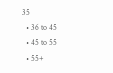35
  • 36 to 45
  • 45 to 55
  • 55+